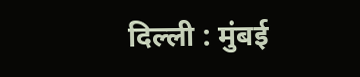दिल्ली : मुंबई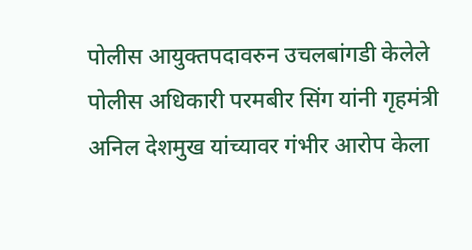पोलीस आयुक्तपदावरुन उचलबांगडी केलेले पोलीस अधिकारी परमबीर सिंग यांनी गृहमंत्री अनिल देशमुख यांच्यावर गंभीर आरोप केला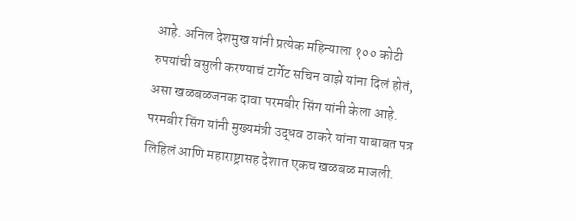आहे. अनिल देशमुख यांनी प्रत्येक महिन्याला १०० कोटी रुपयांची वसुली करण्याचं टार्गेट सचिन वाझे यांना दिलं होतं, असा खळबळजनक दावा परमबीर सिंग यांनी केला आहे. परमबीर सिंग यांनी मुख्यमंत्री उद्धव ठाकरे यांना याबाबत पत्र लिहिलं आणि महाराष्ट्रासह देशात एकच खळबळ माजली.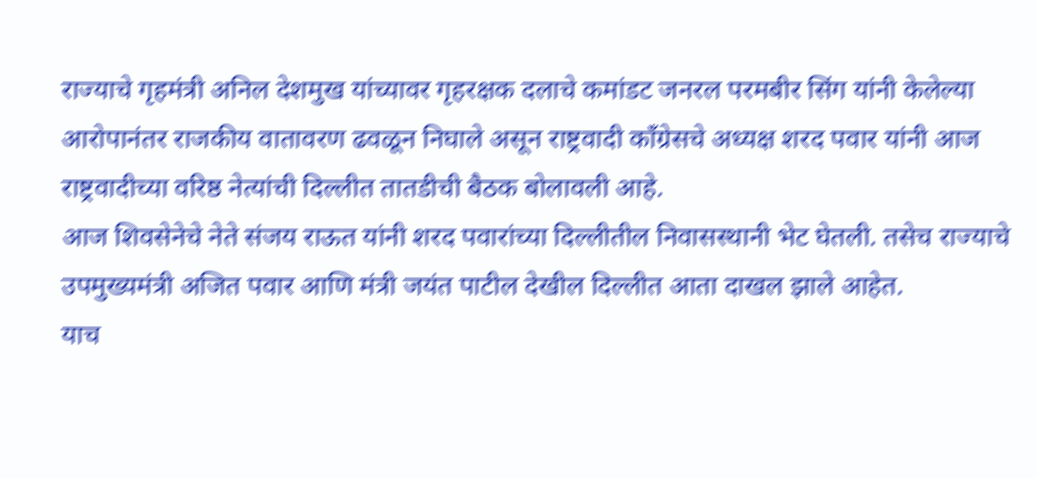राज्याचे गृहमंत्री अनिल देशमुख यांच्यावर गृहरक्षक दलाचे कमांडट जनरल परमबीर सिंग यांनी केलेल्या आरोपानंतर राजकीय वातावरण ढवळून निघाले असून राष्ट्रवादी काँग्रेसचे अध्यक्ष शरद पवार यांनी आज राष्ट्रवादीच्या वरिष्ठ नेत्यांची दिल्लीत तातडीची बैठक बोलावली आहे.
आज शिवसेनेचे नेते संजय राऊत यांनी शरद पवारांच्या दिल्लीतील निवासस्थानी भेट घेतली. तसेच राज्याचे उपमुख्यमंत्री अजित पवार आणि मंत्री जयंत पाटील देखील दिल्लीत आता दाखल झाले आहेत.
याच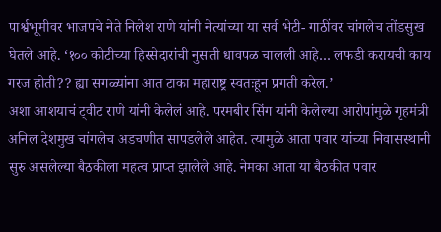पार्श्वभूमीवर भाजपचे नेते निलेश राणे यांनी नेत्यांच्या या सर्व भेटी- गाठींवर चांगलेच तोंडसुख घेतले आहे. ‘१०० कोटीच्या हिस्सेदारांची नुसती धावपळ चालली आहे… लफडी करायची काय गरज होती?? ह्या सगळ्यांना आत टाका महाराष्ट्र स्वतःहून प्रगती करेल.’
अशा आशयाचं ट्वीट राणे यांनी केलेलं आहे. परमबीर सिंग यांनी केलेल्या आरोपांमुळे गृहमंत्री अनिल देशमुख चांगलेच अडचणीत सापडलेले आहेत. त्यामुळे आता पवार यांच्या निवासस्थानी सुरु असलेल्या बैठकीला महत्व प्राप्त झालेले आहे. नेमका आता या बैठकीत पवार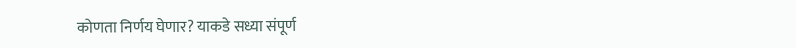कोणता निर्णय घेणार? याकडे सध्या संपूर्ण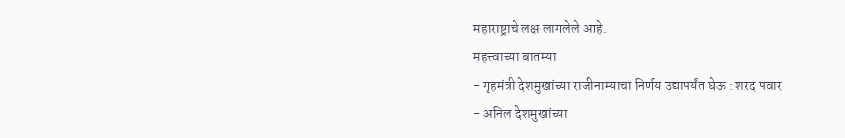महाराष्ट्राचे लक्ष लागलेले आहे.
महत्त्वाच्या बातम्या
- गृहमंत्री देशमुखांच्या राजीनाम्याचा निर्णय उद्यापर्यंत घेऊ : शरद पवार
- अनिल देशमुखांच्या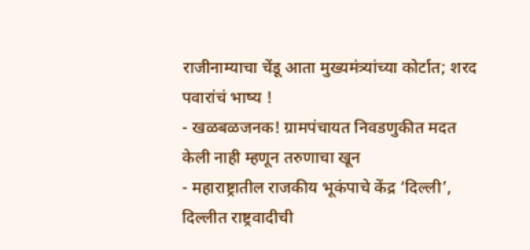राजीनाम्याचा चेंडू आता मुख्यमंत्र्यांच्या कोर्टात; शरद पवारांचं भाष्य !
- खळबळजनक! ग्रामपंचायत निवडणुकीत मदत केली नाही म्हणून तरुणाचा खून
- महाराष्ट्रातील राजकीय भूकंपाचे केंद्र ‘दिल्ली’, दिल्लीत राष्ट्रवादीची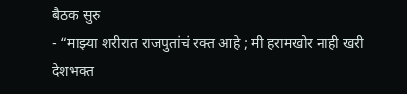बैठक सुरु
- “माझ्या शरीरात राजपुतांचं रक्त आहे ; मी हरामखोर नाही खरी देशभक्त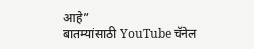आहे”
बातम्यांसाठी YouTube चॅनेल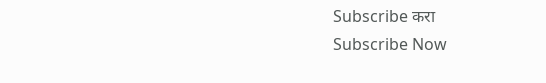Subscribe करा
Subscribe Now